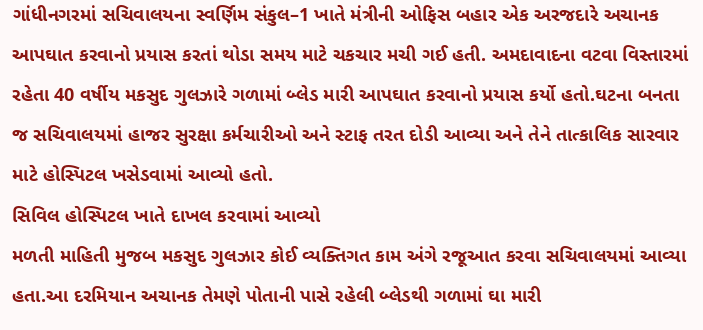ગાંધીનગરમાં સચિવાલયના સ્વર્ણિમ સંકુલ–1 ખાતે મંત્રીની ઓફિસ બહાર એક અરજદારે અચાનક આપઘાત કરવાનો પ્રયાસ કરતાં થોડા સમય માટે ચકચાર મચી ગઈ હતી. અમદાવાદના વટવા વિસ્તારમાં રહેતા 40 વર્ષીય મકસુદ ગુલઝારે ગળામાં બ્લેડ મારી આપઘાત કરવાનો પ્રયાસ કર્યો હતો.ઘટના બનતા જ સચિવાલયમાં હાજર સુરક્ષા કર્મચારીઓ અને સ્ટાફ તરત દોડી આવ્યા અને તેને તાત્કાલિક સારવાર માટે હોસ્પિટલ ખસેડવામાં આવ્યો હતો.
સિવિલ હોસ્પિટલ ખાતે દાખલ કરવામાં આવ્યો
મળતી માહિતી મુજબ મકસુદ ગુલઝાર કોઈ વ્યક્તિગત કામ અંગે રજૂઆત કરવા સચિવાલયમાં આવ્યા હતા.આ દરમિયાન અચાનક તેમણે પોતાની પાસે રહેલી બ્લેડથી ગળામાં ઘા મારી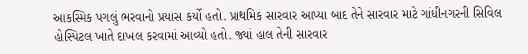આકસ્મિક પગલું ભરવાનો પ્રયાસ કર્યો હતો. પ્રાથમિક સારવાર આપ્યા બાદ તેને સારવાર માટે ગાંધીનગરની સિવિલ હોસ્પિટલ ખાતે દાખલ કરવામાં આવ્યો હતો. જ્યાં હાલ તેની સારવાર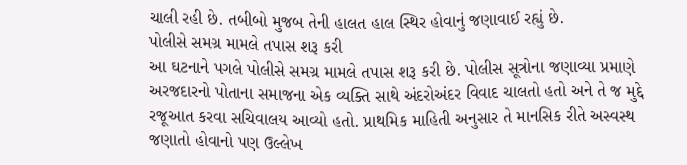ચાલી રહી છે. તબીબો મુજબ તેની હાલત હાલ સ્થિર હોવાનું જણાવાઈ રહ્યું છે.
પોલીસે સમગ્ર મામલે તપાસ શરૂ કરી
આ ઘટનાને પગલે પોલીસે સમગ્ર મામલે તપાસ શરૂ કરી છે. પોલીસ સૂત્રોના જણાવ્યા પ્રમાણે અરજદારનો પોતાના સમાજના એક વ્યક્તિ સાથે અંદરોઅંદર વિવાદ ચાલતો હતો અને તે જ મુદ્દે રજૂઆત કરવા સચિવાલય આવ્યો હતો. પ્રાથમિક માહિતી અનુસાર તે માનસિક રીતે અસ્વસ્થ જણાતો હોવાનો પણ ઉલ્લેખ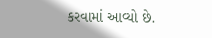કરવામાં આવ્યો છે.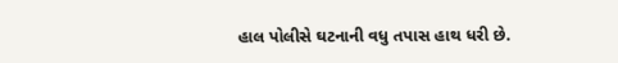હાલ પોલીસે ઘટનાની વધુ તપાસ હાથ ધરી છે.